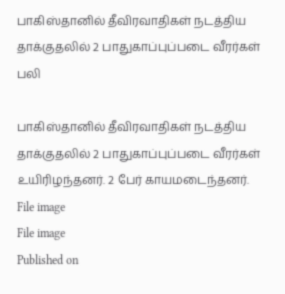பாகிஸ்தானில் தீவிரவாதிகள் நடத்திய தாக்குதலில் 2 பாதுகாப்புப்படை வீரர்கள் பலி

பாகிஸ்தானில் தீவிரவாதிகள் நடத்திய தாக்குதலில் 2 பாதுகாப்புப்படை வீரர்கள் உயிரிழந்தனர். 2 பேர் காயமடைந்தனர்.
File image
File image
Published on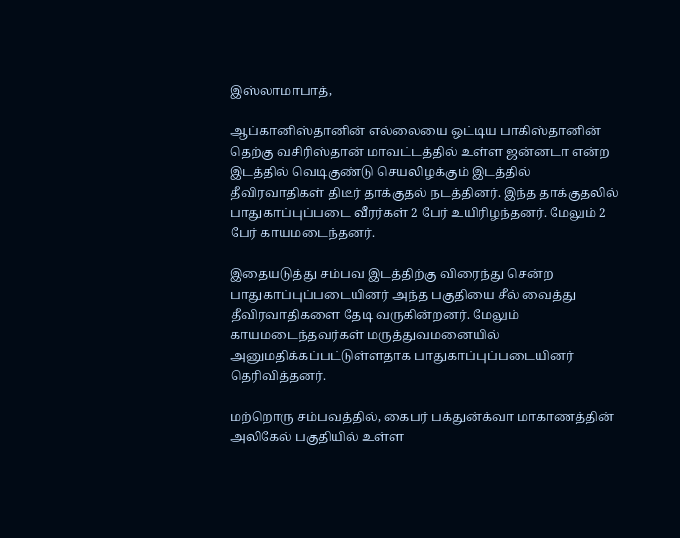இஸ்லாமாபாத்,

ஆப்கானிஸ்தானின் எல்லையை ஒட்டிய பாகிஸ்தானின் தெற்கு வசிரிஸ்தான் மாவட்டத்தில் உள்ள ஜன்னடா என்ற இடத்தில் வெடிகுண்டு செயலிழக்கும் இடத்தில் தீவிரவாதிகள் திடீர் தாக்குதல் நடத்தினர். இந்த தாக்குதலில் பாதுகாப்புப்படை வீரர்கள் 2 பேர் உயிரிழந்தனர். மேலும் 2 பேர் காயமடைந்தனர்.

இதையடுத்து சம்பவ இடத்திற்கு விரைந்து சென்ற பாதுகாப்புப்படையினர் அந்த பகுதியை சீல் வைத்து தீவிரவாதிகளை தேடி வருகின்றனர். மேலும் காயமடைந்தவர்கள் மருத்துவமனையில் அனுமதிக்கப்பட்டுள்ளதாக பாதுகாப்புப்படையினர் தெரிவித்தனர்.

மற்றொரு சம்பவத்தில், கைபர் பக்துன்க்வா மாகாணத்தின் அலிகேல் பகுதியில் உள்ள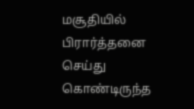மசூதியில் பிரார்த்தனை செய்து கொண்டிருந்த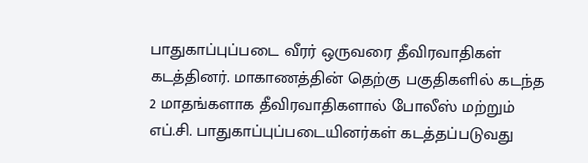பாதுகாப்புப்படை வீரர் ஒருவரை தீவிரவாதிகள் கடத்தினர். மாகாணத்தின் தெற்கு பகுதிகளில் கடந்த 2 மாதங்களாக தீவிரவாதிகளால் போலீஸ் மற்றும் எப்.சி. பாதுகாப்புப்படையினர்கள் கடத்தப்படுவது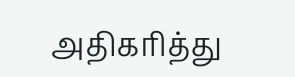அதிகரித்து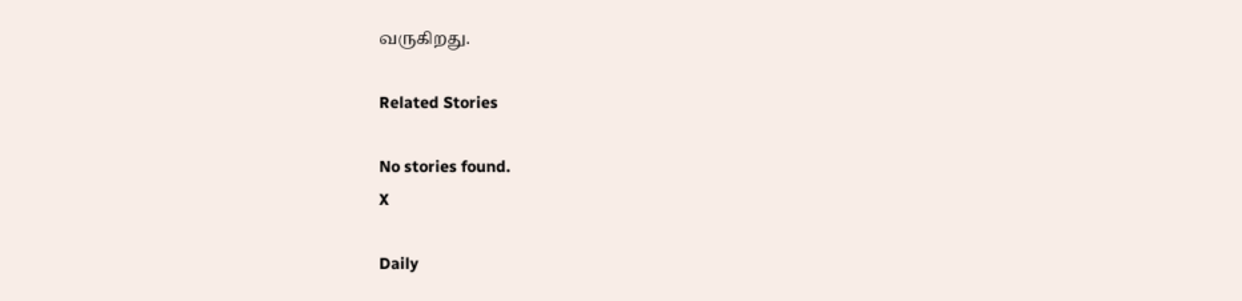வருகிறது.

Related Stories

No stories found.
X

Daily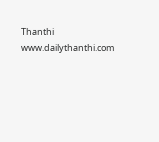Thanthi
www.dailythanthi.com